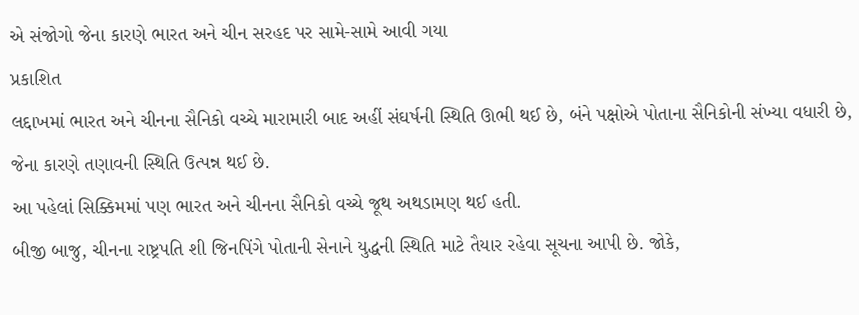એ સંજોગો જેના કારણે ભારત અને ચીન સરહદ પર સામે-સામે આવી ગયા
પ્રકાશિત
લદ્દાખમાં ભારત અને ચીનના સૈનિકો વચ્ચે મારામારી બાદ અહીં સંઘર્ષની સ્થિતિ ઊભી થઈ છે, બંને પક્ષોએ પોતાના સૈનિકોની સંખ્યા વધારી છે, જેના કારણે તણાવની સ્થિતિ ઉત્પન્ન થઈ છે.
આ પહેલાં સિક્કિમમાં પણ ભારત અને ચીનના સૈનિકો વચ્ચે જૂથ અથડામણ થઈ હતી.
બીજી બાજુ, ચીનના રાષ્ટ્રપતિ શી જિનપિંગે પોતાની સેનાને યુદ્ધની સ્થિતિ માટે તૈયાર રહેવા સૂચના આપી છે. જોકે,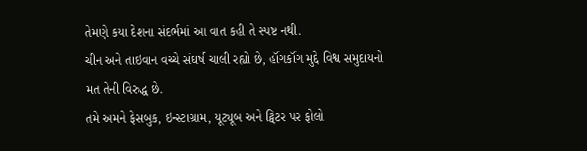તેમણે કયા દેશના સંદર્ભમાં આ વાત કહી તે સ્પષ્ટ નથી.
ચીન અને તાઇવાન વચ્ચે સંઘર્ષ ચાલી રહ્યો છે, હૉંગકૉંગ મુદ્દે વિશ્વ સમુદાયનો મત તેની વિરુદ્ધ છે.
તમે અમને ફેસબુક, ઇન્સ્ટાગ્રામ, યૂટ્યૂબ અને ટ્વિટર પર ફોલો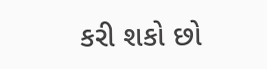કરી શકો છો